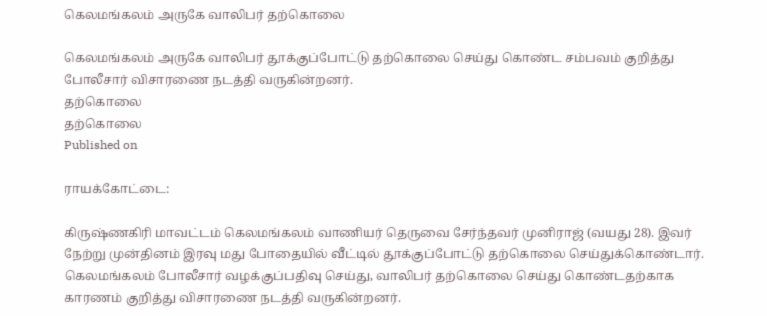கெலமங்கலம் அருகே வாலிபர் தற்கொலை

கெலமங்கலம் அருகே வாலிபர் தூக்குப்போட்டு தற்கொலை செய்து கொண்ட சம்பவம் குறித்து போலீசார் விசாரணை நடத்தி வருகின்றனர்.
தற்கொலை
தற்கொலை
Published on

ராயக்கோட்டை:

கிருஷ்ணகிரி மாவட்டம் கெலமங்கலம் வாணியர் தெருவை சேர்ந்தவர் முனிராஜ் (வயது 28). இவர் நேற்று முன்தினம் இரவு மது போதையில் வீட்டில் தூக்குப்போட்டு தற்கொலை செய்துக்கொண்டார். கெலமங்கலம் போலீசார் வழக்குப்பதிவு செய்து, வாலிபர் தற்கொலை செய்து கொண்டதற்காக காரணம் குறித்து விசாரணை நடத்தி வருகின்றனர்.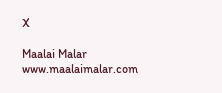X

Maalai Malar
www.maalaimalar.com